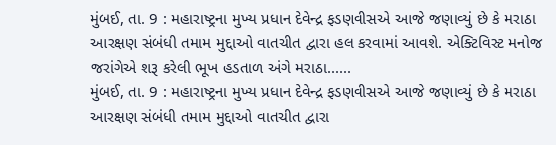મુંબઈ, તા. 9 : મહારાષ્ટ્રના મુખ્ય પ્રધાન દેવેન્દ્ર ફડણવીસએ આજે જણાવ્યું છે કે મરાઠા આરક્ષણ સંબંધી તમામ મુદ્દાઓ વાતચીત દ્વારા હલ કરવામાં આવશે. એક્ટિવિસ્ટ મનોજ જરાંગેએ શરૂ કરેલી ભૂખ હડતાળ અંગે મરાઠા......
મુંબઈ, તા. 9 : મહારાષ્ટ્રના મુખ્ય પ્રધાન દેવેન્દ્ર ફડણવીસએ આજે જણાવ્યું છે કે મરાઠા આરક્ષણ સંબંધી તમામ મુદ્દાઓ વાતચીત દ્વારા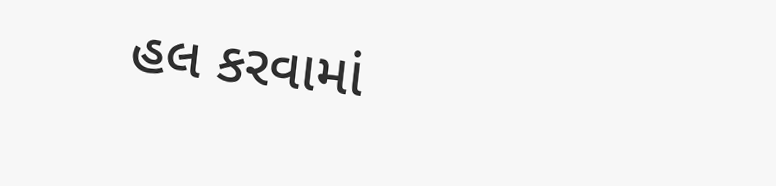હલ કરવામાં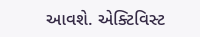આવશે. એક્ટિવિસ્ટ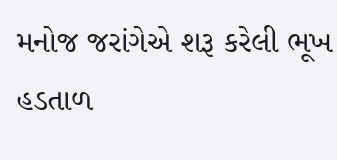મનોજ જરાંગેએ શરૂ કરેલી ભૂખ હડતાળ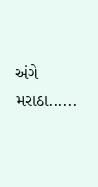અંગે મરાઠા......